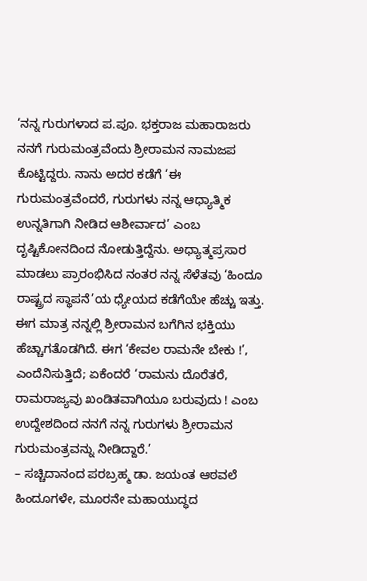‘ನನ್ನ ಗುರುಗಳಾದ ಪ.ಪೂ. ಭಕ್ತರಾಜ ಮಹಾರಾಜರು ನನಗೆ ಗುರುಮಂತ್ರವೆಂದು ಶ್ರೀರಾಮನ ನಾಮಜಪ ಕೊಟ್ಟಿದ್ದರು. ನಾನು ಅದರ ಕಡೆಗೆ ‘ಈ ಗುರುಮಂತ್ರವೆಂದರೆ, ಗುರುಗಳು ನನ್ನ ಆಧ್ಯಾತ್ಮಿಕ ಉನ್ನತಿಗಾಗಿ ನೀಡಿದ ಆಶೀರ್ವಾದ’ ಎಂಬ ದೃಷ್ಟಿಕೋನದಿಂದ ನೋಡುತ್ತಿದ್ದೆನು. ಅಧ್ಯಾತ್ಮಪ್ರಸಾರ ಮಾಡಲು ಪ್ರಾರಂಭಿಸಿದ ನಂತರ ನನ್ನ ಸೆಳೆತವು ‘ಹಿಂದೂ ರಾಷ್ಟ್ರದ ಸ್ಥಾಪನೆ’ಯ ಧ್ಯೇಯದ ಕಡೆಗೆಯೇ ಹೆಚ್ಚು ಇತ್ತು. ಈಗ ಮಾತ್ರ ನನ್ನಲ್ಲಿ ಶ್ರೀರಾಮನ ಬಗೆಗಿನ ಭಕ್ತಿಯು ಹೆಚ್ಚಾಗತೊಡಗಿದೆ. ಈಗ ‘ಕೇವಲ ರಾಮನೇ ಬೇಕು !’, ಎಂದೆನಿಸುತ್ತಿದೆ; ಏಕೆಂದರೆ ‘ರಾಮನು ದೊರೆತರೆ, ರಾಮರಾಜ್ಯವು ಖಂಡಿತವಾಗಿಯೂ ಬರುವುದು ! ಎಂಬ ಉದ್ದೇಶದಿಂದ ನನಗೆ ನನ್ನ ಗುರುಗಳು ಶ್ರೀರಾಮನ ಗುರುಮಂತ್ರವನ್ನು ನೀಡಿದ್ದಾರೆ.’
– ಸಚ್ಚಿದಾನಂದ ಪರಬ್ರಹ್ಮ ಡಾ. ಜಯಂತ ಆಠವಲೆ
ಹಿಂದೂಗಳೇ, ಮೂರನೇ ಮಹಾಯುದ್ಧದ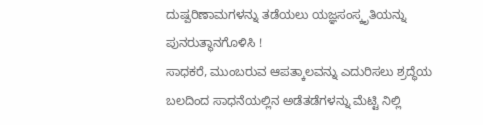ದುಷ್ಪರಿಣಾಮಗಳನ್ನು ತಡೆಯಲು ಯಜ್ಞಸಂಸ್ಕೃತಿಯನ್ನು ಪುನರುತ್ಥಾನಗೊಳಿಸಿ !
ಸಾಧಕರೆ, ಮುಂಬರುವ ಆಪತ್ಕಾಲವನ್ನು ಎದುರಿಸಲು ಶ್ರದ್ಧೆಯ ಬಲದಿಂದ ಸಾಧನೆಯಲ್ಲಿನ ಅಡೆತಡೆಗಳನ್ನು ಮೆಟ್ಟಿ ನಿಲ್ಲಿ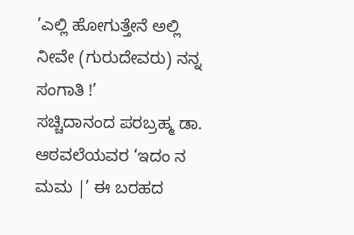’ಎಲ್ಲಿ ಹೋಗುತ್ತೇನೆ ಅಲ್ಲಿ ನೀವೇ (ಗುರುದೇವರು) ನನ್ನ ಸಂಗಾತಿ !’
ಸಚ್ಚಿದಾನಂದ ಪರಬ್ರಹ್ಮ ಡಾ. ಆಠವಲೆಯವರ ‘ಇದಂ ನ ಮಮ |’ ಈ ಬರಹದ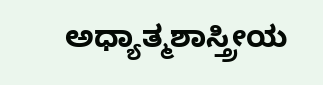ಅಧ್ಯಾತ್ಮಶಾಸ್ತ್ರೀಯ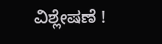ವಿಶ್ಲೇಷಣೆ !